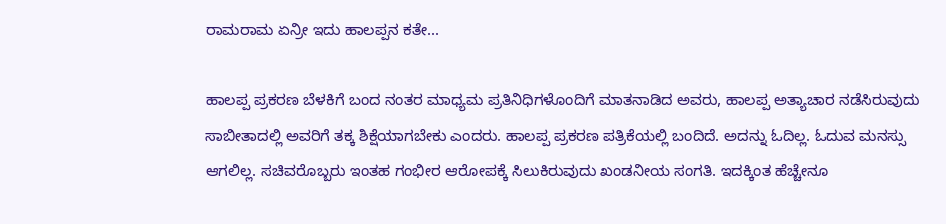ರಾಮರಾಮ ಏನ್ರೀ ಇದು ಹಾಲಪ್ಪನ ಕತೇ...

ಹಾಲಪ್ಪ ಪ್ರಕರಣ ಬೆಳಕಿಗೆ ಬಂದ ನಂತರ ಮಾಧ್ಯಮ ಪ್ರತಿನಿಧಿಗಳೊಂದಿಗೆ ಮಾತನಾಡಿದ ಅವರು, ಹಾಲಪ್ಪ ಅತ್ಯಾಚಾರ ನಡೆಸಿರುವುದು ಸಾಬೀತಾದಲ್ಲಿ ಅವರಿಗೆ ತಕ್ಕ ಶಿಕ್ಷೆಯಾಗಬೇಕು ಎಂದರು. ಹಾಲಪ್ಪ ಪ್ರಕರಣ ಪತ್ರಿಕೆಯಲ್ಲಿ ಬಂದಿದೆ. ಅದನ್ನು ಓದಿಲ್ಲ. ಓದುವ ಮನಸ್ಸು ಆಗಲಿಲ್ಲ. ಸಚಿವರೊಬ್ಬರು ಇಂತಹ ಗಂಭೀರ ಆರೋಪಕ್ಕೆ ಸಿಲುಕಿರುವುದು ಖಂಡನೀಯ ಸಂಗತಿ. ಇದಕ್ಕಿಂತ ಹೆಚ್ಚೇನೂ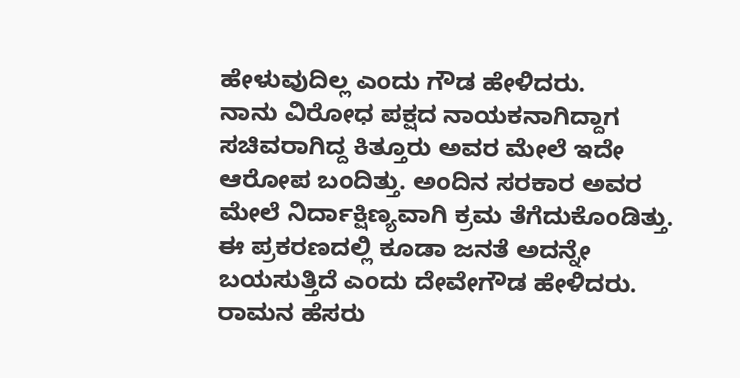ಹೇಳುವುದಿಲ್ಲ ಎಂದು ಗೌಡ ಹೇಳಿದರು.
ನಾನು ವಿರೋಧ ಪಕ್ಷದ ನಾಯಕನಾಗಿದ್ದಾಗ ಸಚಿವರಾಗಿದ್ದ ಕಿತ್ತೂರು ಅವರ ಮೇಲೆ ಇದೇ ಆರೋಪ ಬಂದಿತ್ತು. ಅಂದಿನ ಸರಕಾರ ಅವರ ಮೇಲೆ ನಿರ್ದಾಕ್ಷಿಣ್ಯವಾಗಿ ಕ್ರಮ ತೆಗೆದುಕೊಂಡಿತ್ತು. ಈ ಪ್ರಕರಣದಲ್ಲಿ ಕೂಡಾ ಜನತೆ ಅದನ್ನೇ ಬಯಸುತ್ತಿದೆ ಎಂದು ದೇವೇಗೌಡ ಹೇಳಿದರು. ರಾಮನ ಹೆಸರು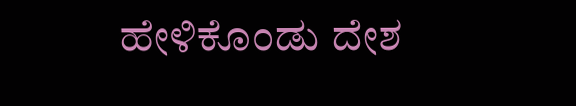ಹೇಳಿಕೊಂಡು ದೇಶ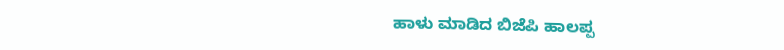ಹಾಳು ಮಾಡಿದ ಬಿಜೆಪಿ ಹಾಲಪ್ಪ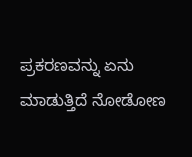ಪ್ರಕರಣವನ್ನು ಏನು ಮಾಡುತ್ತಿದೆ ನೋಡೋಣ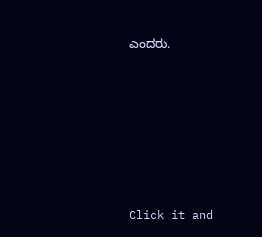ಎಂದರು.












Click it and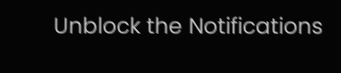Unblock the Notifications